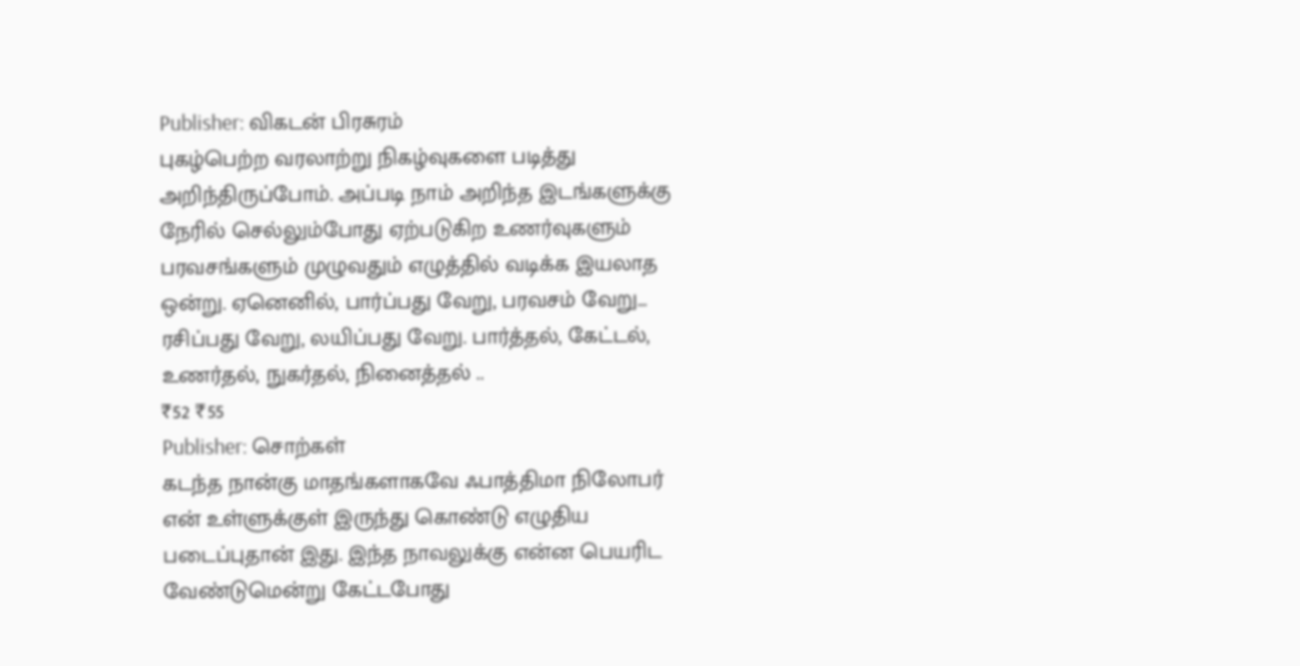Publisher: விகடன் பிரசுரம்
புகழ்பெற்ற வரலாற்று நிகழ்வுகளை படித்து அறிந்திருப்போம். அப்படி நாம் அறிந்த இடங்களுக்கு நேரில் செல்லும்போது ஏற்படுகிற உணர்வுகளும் பரவசங்களும் முழுவதும் எழுத்தில் வடிக்க இயலாத ஒன்று. ஏனெனில், பார்ப்பது வேறு, பரவசம் வேறு... ரசிப்பது வேறு, லயிப்பது வேறு. பார்த்தல், கேட்டல், உணர்தல், நுகர்தல், நினைத்தல் ..
₹52 ₹55
Publisher: சொற்கள்
கடந்த நான்கு மாதங்களாகவே ஃபாத்திமா நிலோபர் என் உள்ளுக்குள் இருந்து கொண்டு எழுதிய படைப்புதான் இது. இந்த நாவலுக்கு என்ன பெயரிட வேண்டுமென்று கேட்டபோது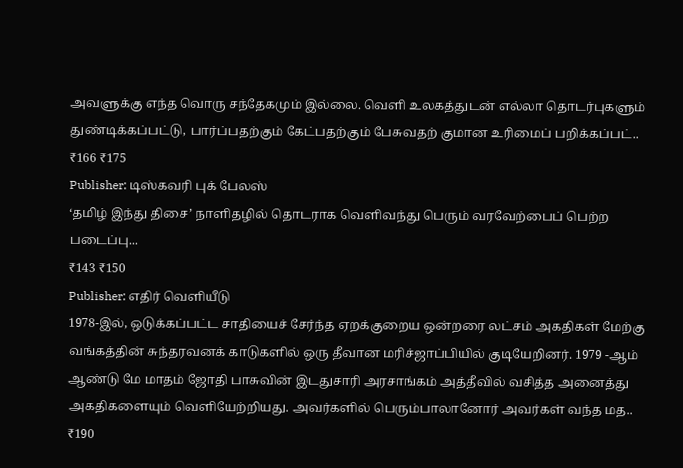அவளுக்கு எந்த வொரு சந்தேகமும் இல்லை. வெளி உலகத்துடன் எல்லா தொடர்புகளும் துண்டிக்கப்பட்டு, பார்ப்பதற்கும் கேட்பதற்கும் பேசுவதற் குமான உரிமைப் பறிக்கப்பட்..
₹166 ₹175
Publisher: டிஸ்கவரி புக் பேலஸ்
‘தமிழ் இந்து திசை’ நாளிதழில் தொடராக வெளிவந்து பெரும் வரவேற்பைப் பெற்ற படைப்பு...
₹143 ₹150
Publisher: எதிர் வெளியீடு
1978-இல், ஒடுக்கப்பட்ட சாதியைச் சேர்ந்த ஏறக்குறைய ஒன்றரை லட்சம் அகதிகள் மேற்கு வங்கத்தின் சுந்தரவனக் காடுகளில் ஒரு தீவான மரிச்ஜாப்பியில் குடியேறினர். 1979 -ஆம் ஆண்டு மே மாதம் ஜோதி பாசுவின் இடதுசாரி அரசாங்கம் அத்தீவில் வசித்த அனைத்து அகதிகளையும் வெளியேற்றியது. அவர்களில் பெரும்பாலானோர் அவர்கள் வந்த மத..
₹190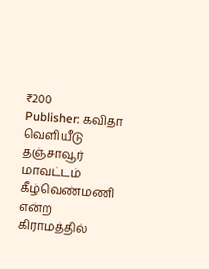₹200
Publisher: கவிதா வெளியீடு
தஞ்சாவூர் மாவட்டம் கீழ்வெண்மணி என்ற கிராமத்தில்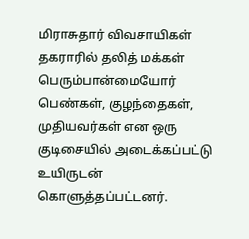மிராசுதார் விவசாயிகள் தகராரில் தலித் மக்கள் பெரும்பான்மையோர் பெண்கள், குழந்தைகள், முதியவர்கள் என ஒரு குடிசையில் அடைக்கப்பட்டு உயிருடன் கொளுத்தப்பட்டனர்.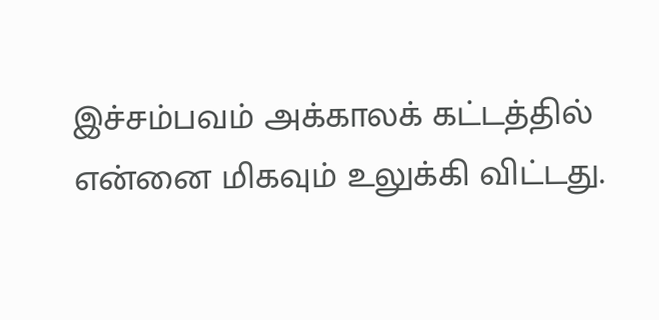இச்சம்பவம் அக்காலக் கட்டத்தில் என்னை மிகவும் உலுக்கி விட்டது.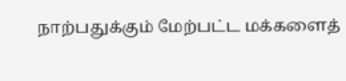நாற்பதுக்கும் மேற்பட்ட மக்களைத்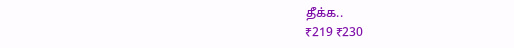தீக்க..
₹219 ₹230